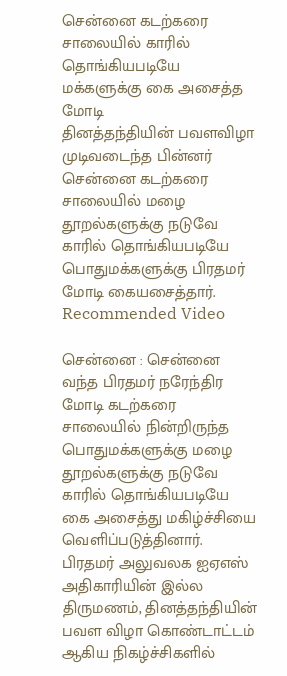சென்னை கடற்கரை சாலையில் காரில் தொங்கியபடியே மக்களுக்கு கை அசைத்த மோடி
தினத்தந்தியின் பவளவிழா முடிவடைந்த பின்னர் சென்னை கடற்கரை சாலையில் மழை தூறல்களுக்கு நடுவே காரில் தொங்கியபடியே பொதுமக்களுக்கு பிரதமர் மோடி கையசைத்தார்.
Recommended Video

சென்னை : சென்னை வந்த பிரதமர் நரேந்திர மோடி கடற்கரை சாலையில் நின்றிருந்த பொதுமக்களுக்கு மழை தூறல்களுக்கு நடுவே காரில் தொங்கியபடியே கை அசைத்து மகிழ்ச்சியை வெளிப்படுத்தினார்.
பிரதமர் அலுவலக ஐஏஎஸ் அதிகாரியின் இல்ல திருமணம், தினத்தந்தியின் பவள விழா கொண்டாட்டம் ஆகிய நிகழ்ச்சிகளில்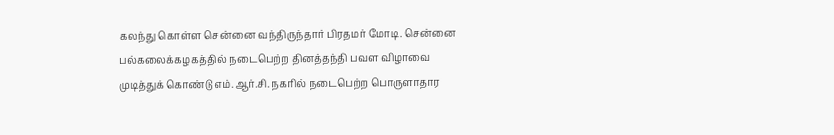கலந்து கொள்ள சென்னை வந்திருந்தார் பிரதமர் மோடி. சென்னை பல்கலைக்கழகத்தில் நடைபெற்ற தினத்தந்தி பவள விழாவை முடித்துக் கொண்டு எம்.ஆர்.சி. நகரில் நடைபெற்ற பொருளாதார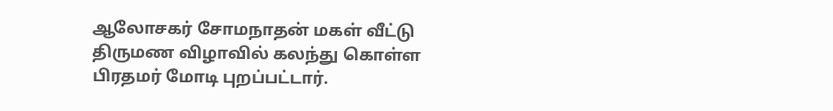ஆலோசகர் சோமநாதன் மகள் வீட்டு திருமண விழாவில் கலந்து கொள்ள பிரதமர் மோடி புறப்பட்டார்.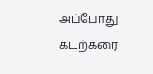அப்போது கடற்கரை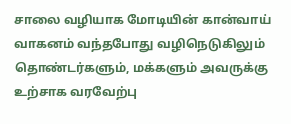சாலை வழியாக மோடியின் கான்வாய் வாகனம் வந்தபோது வழிநெடுகிலும் தொண்டர்களும், மக்களும் அவருக்கு உற்சாக வரவேற்பு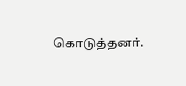கொடுத்தனர்.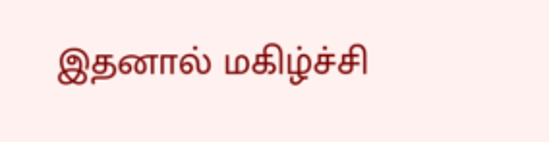இதனால் மகிழ்ச்சி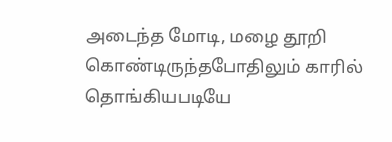அடைந்த மோடி, மழை தூறி கொண்டிருந்தபோதிலும் காரில் தொங்கியபடியே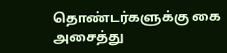தொண்டர்களுக்கு கை அசைத்து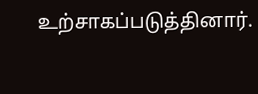உற்சாகப்படுத்தினார்.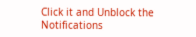Click it and Unblock the Notifications